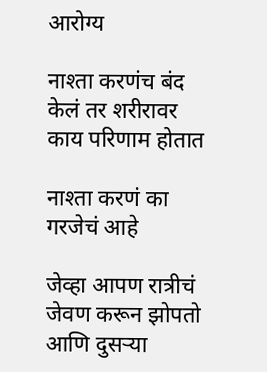आरोग्य

नाश्ता करणंच बंद केलं तर शरीरावर काय परिणाम होतात

नाश्ता करणं का गरजेचं आहे

जेव्हा आपण रात्रीचं जेवण करून झोपतो आणि दुसऱ्या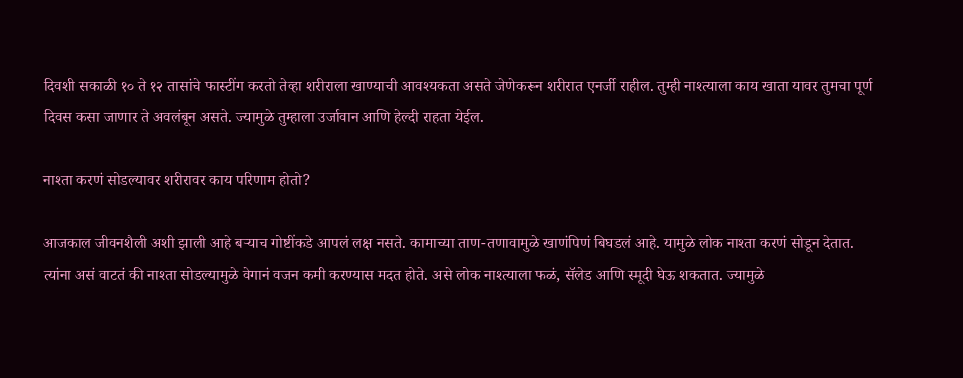दिवशी सकाळी १० ते १२ तासांचे फास्टींग करतो तेव्हा शरीराला खाण्याची आवश्यकता असते जेणेकरून शरीरात एनर्जी राहील. तुम्ही नाश्त्याला काय खाता यावर तुमचा पूर्ण दिवस कसा जाणार ते अवलंबून असते. ज्यामुळे तुम्हाला उर्जावान आणि हेल्दी राहता येईल.

नाश्ता करणं सोडल्यावर शरीरावर काय परिणाम होतो?

आजकाल जीवनशैली अशी झाली आहे बऱ्याच गोष्टींकडे आपलं लक्ष नसते. कामाच्या ताण-तणावामुळे खाणंपिणं बिघडलं आहे. यामुळे लोक नाश्ता करणं सोडून देतात. त्यांना असं वाटतं की नाश्ता सोडल्यामुळे वेगानं वजन कमी करण्यास मदत होते. असे लोक नाश्त्याला फळं, सॅलेड आणि स्मूदी घेऊ शकतात. ज्यामुळे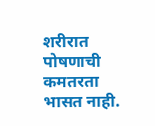शरीरात पोषणाची कमतरता भासत नाही.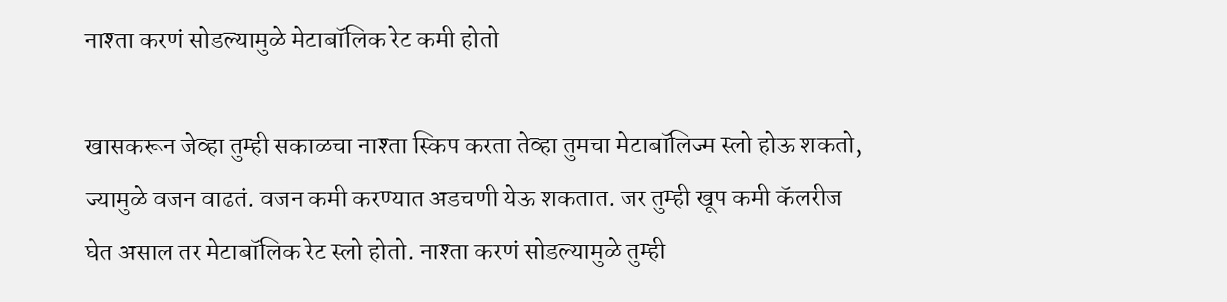नाश्ता करणं सोडल्यामुळे मेटाबॉलिक रेट कमी होतो

खासकरून जेव्हा तुम्ही सकाळचा नाश्ता स्किप करता तेव्हा तुमचा मेटाबॉलिज्म स्लो होऊ शकतो, ज्यामुळे वजन वाढतं. वजन कमी करण्यात अडचणी येऊ शकतात. जर तुम्ही खूप कमी कॅलरीज घेत असाल तर मेटाबॉलिक रेट स्लो होतो. नाश्ता करणं सोडल्यामुळे तुम्ही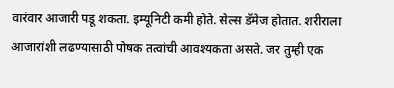वारंवार आजारी पडू शकता. इम्यूनिटी कमी होते. सेल्स डॅमेज होतात. शरीराला आजारांशी लढण्यासाठी पोषक तत्वांची आवश्यकता असते. जर तुम्ही एक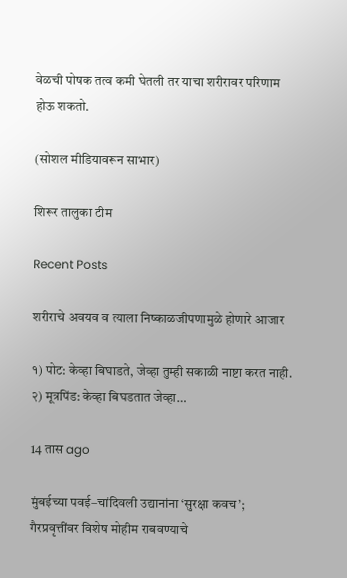वेळची पोषक तत्व कमी घेतली तर याचा शरीरावर परिणाम होऊ शकतो.

(सोशल मीडियावरून साभार)

शिरूर तालुका टीम

Recent Posts

शरीराचे अवयव व त्याला निष्काळजीपणामुळे होणारे आजार

१) पोट: केव्हा बिघाडते, जेव्हा तुम्ही सकाळी नाष्टा करत नाही. २) मूत्रपिंड: केव्हा बिघडतात जेव्हा…

14 तास ago

मुंबईच्या पवई–चांदिवली उद्यानांना ‘सुरक्षा कवच’; गैरप्रवृत्तींवर विशेष मोहीम राबवण्याचे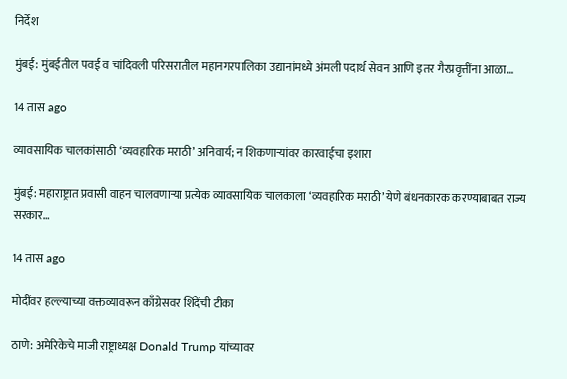निर्देश

मुंबई: मुंबईतील पवई व चांदिवली परिसरातील महानगरपालिका उद्यानांमध्ये अंमली पदार्थ सेवन आणि इतर गैरप्रवृत्तींना आळा…

14 तास ago

व्यावसायिक चालकांसाठी ‘व्यवहारिक मराठी’ अनिवार्य; न शिकणाऱ्यांवर कारवाईचा इशारा

मुंबई: महाराष्ट्रात प्रवासी वाहन चालवणाऱ्या प्रत्येक व्यावसायिक चालकाला ‘व्यवहारिक मराठी’ येणे बंधनकारक करण्याबाबत राज्य सरकार…

14 तास ago

मोदींवर हल्ल्याच्या वक्तव्यावरून काँग्रेसवर शिंदेंची टीका

ठाणे: अमेरिकेचे माजी राष्ट्राध्यक्ष Donald Trump यांच्यावर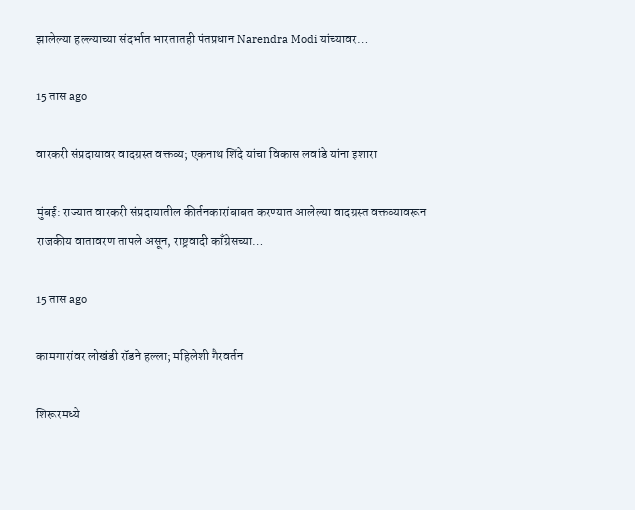झालेल्या हल्ल्याच्या संदर्भात भारतातही पंतप्रधान Narendra Modi यांच्यावर…

15 तास ago

वारकरी संप्रदायावर वादग्रस्त वक्तव्य; एकनाथ शिंदे यांचा विकास लवांडे यांना इशारा

मुंबई: राज्यात वारकरी संप्रदायातील कीर्तनकारांबाबत करण्यात आलेल्या वादग्रस्त वक्तव्यावरून राजकीय वातावरण तापले असून, राष्ट्रवादी काँग्रेसच्या…

15 तास ago

कामगारांवर लोखंडी रॉडने हल्ला; महिलेशी गैरवर्तन

शिरूरमध्ये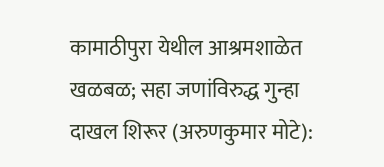कामाठीपुरा येथील आश्रमशाळेत खळबळ; सहा जणांविरुद्ध गुन्हा दाखल शिरूर (अरुणकुमार मोटे):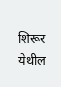शिरूर येथील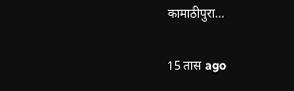कामाठीपुरा…

15 तास ago